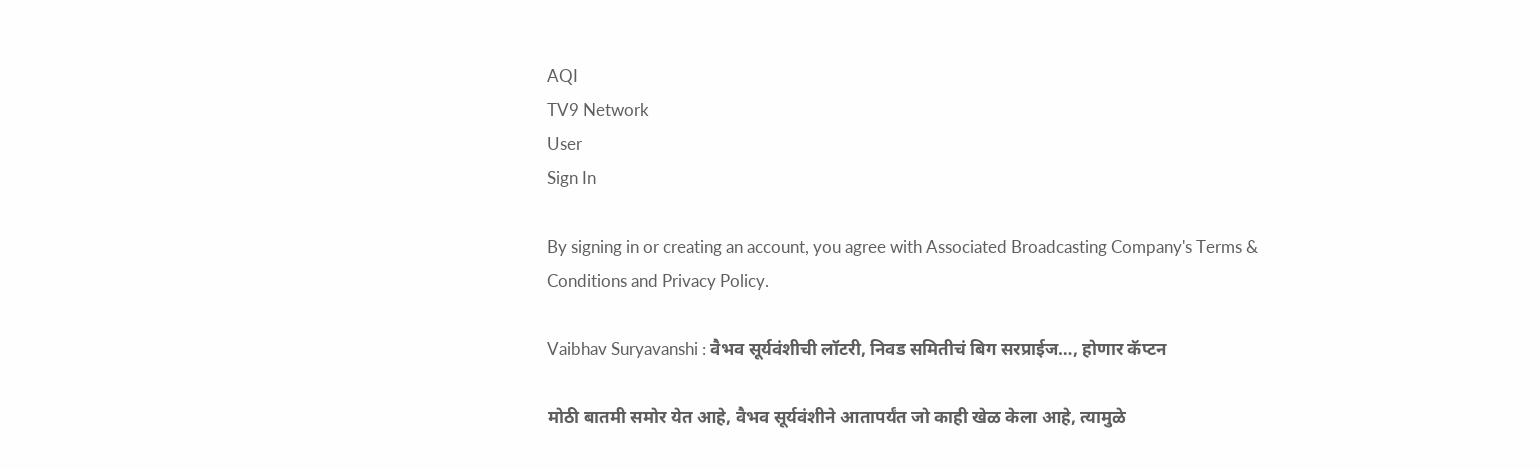AQI
TV9 Network
User
Sign In

By signing in or creating an account, you agree with Associated Broadcasting Company's Terms & Conditions and Privacy Policy.

Vaibhav Suryavanshi : वैभव सूर्यवंशीची लॉटरी, निवड समितीचं बिग सरप्राईज…, होणार कॅप्टन

मोठी बातमी समोर येत आहे, वैभव सूर्यवंशीने आतापर्यंत जो काही खेळ केला आहे, त्यामुळे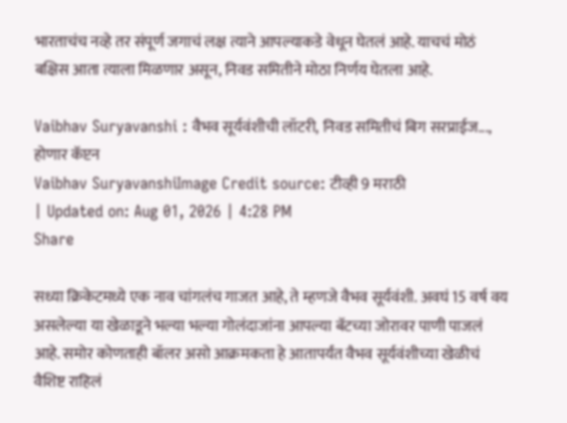भारताचंच नव्हे तर संपूर्ण जगाचं लक्ष त्याने आपल्याकडे वेधून घेतलं आहे. याचचं मोठं बक्षिस आता त्याला मिळणार असून, निवड समितीने मोठा निर्णय घेतला आहे.

Vaibhav Suryavanshi : वैभव सूर्यवंशीची लॉटरी, निवड समितीचं बिग सरप्राईज..., होणार कॅप्टन
Vaibhav SuryavanshiImage Credit source: टीव्ही 9 मराठी
| Updated on: Aug 01, 2026 | 4:28 PM
Share

सध्या क्रिकेटमध्ये एक नाव चांगलंच गाजत आहे, ते म्हणजे वैभव सूर्यवंशी. अवघं 15 वर्ष वय असलेल्या या खेळाडूने भल्या भल्या गोलंदाजांना आपल्या बॅटच्या जोरावर पाणी पाजलं आहे. समोर कोणताही बॉलर असो आक्रमकता हे आतापर्यंत वैभव सूर्यवंशीच्या खेळीचं वैशिष्ट राहिलं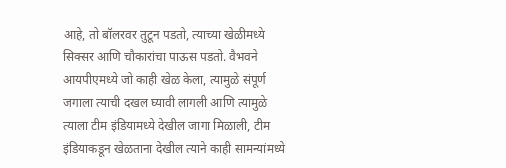आहे, तो बॉलरवर तुटून पडतो, त्याच्या खेळीमध्ये सिक्सर आणि चौकारांचा पाऊस पडतो. वैभवने आयपीएमध्ये जो काही खेळ केला, त्यामुळे संपूर्ण जगाला त्याची दखल घ्यावी लागली आणि त्यामुळे त्याला टीम इंडियामध्ये देखील जागा मिळाली, टीम इंडियाकडून खेळताना देखील त्याने काही सामन्यांमध्ये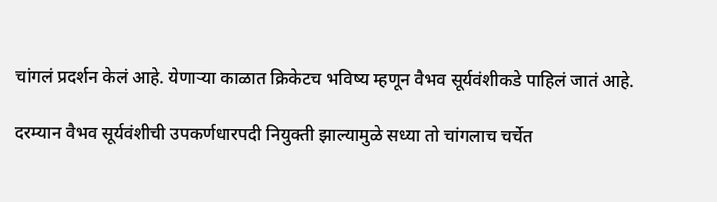चांगलं प्रदर्शन केलं आहे. येणाऱ्या काळात क्रिकेटच भविष्य म्हणून वैभव सूर्यवंशीकडे पाहिलं जातं आहे.

दरम्यान वैभव सूर्यवंशीची उपकर्णधारपदी नियुक्ती झाल्यामुळे सध्या तो चांगलाच चर्चेत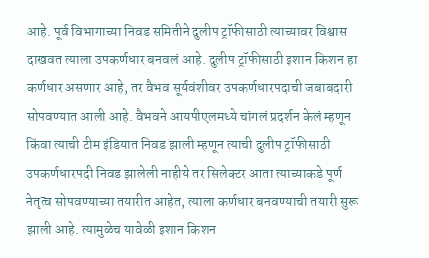आहे. पूर्व विभागाच्या निवड समितीने दुलीप ट्रॉफीसाठी त्याच्यावर विश्वास दाखवत त्याला उपकर्णधार बनवलं आहे. दुलीप ट्रॉफीसाठी इशान किशन हा कर्णधार असणार आहे, तर वैभव सूर्यवंशीवर उपकर्णधारपदाची जबाबदारी सोपवण्यात आली आहे. वैभवने आयपीएलमध्ये चांगलं प्रदर्शन केलं म्हणून किंवा त्याची टीम इंडियात निवड झाली म्हणून त्याची दुलीप ट्रॉफीसाठी उपकर्णधारपदी निवड झालेली नाहीये तर सिलेक्टर आता त्याच्याकडे पूर्ण नेतृत्व सोपवण्याच्या तयारीत आहेत, त्याला कर्णधार बनवण्याची तयारी सुरू झाली आहे. त्यामुळेच यावेळी इशान किशन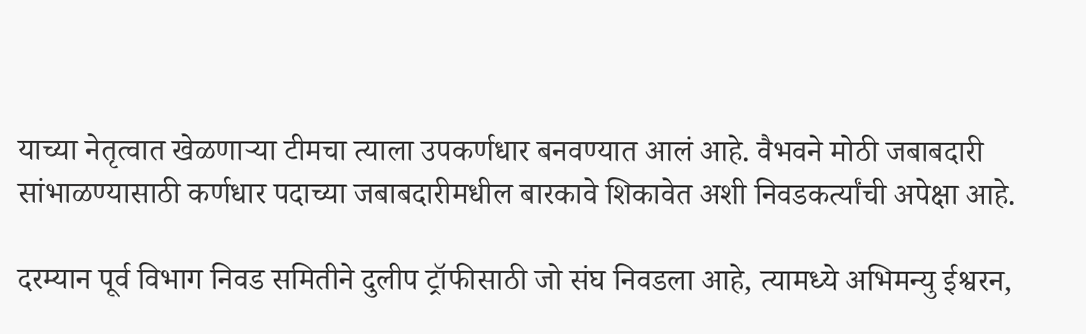याच्या नेतृत्वात खेळणाऱ्या टीमचा त्याला उपकर्णधार बनवण्यात आलं आहे. वैभवने मोठी जबाबदारी सांभाळण्यासाठी कर्णधार पदाच्या जबाबदारीमधील बारकावे शिकावेत अशी निवडकर्त्यांची अपेक्षा आहे.

दरम्यान पूर्व विभाग निवड समितीने दुलीप ट्रॉफीसाठी जो संघ निवडला आहे, त्यामध्ये अभिमन्यु ईश्वरन,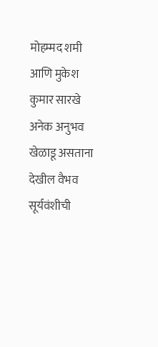मोहम्मद शमी आणि मुकेश कुमार सारखे अनेक अनुभव खेळाडू असताना देखील वैभव सूर्यवंशीची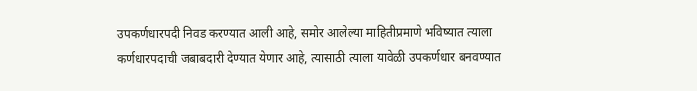उपकर्णधारपदी निवड करण्यात आली आहे, समोर आलेल्या माहितीप्रमाणे भविष्यात त्याला कर्णधारपदाची जबाबदारी देण्यात येणार आहे, त्यासाठी त्याला यावेळी उपकर्णधार बनवण्यात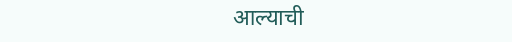आल्याची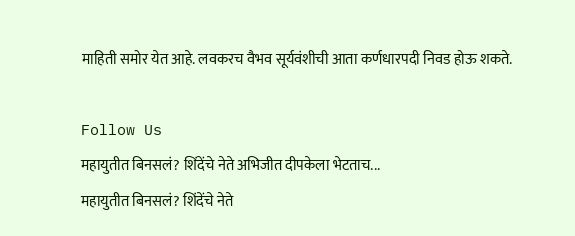माहिती समोर येत आहे. लवकरच वैभव सूर्यवंशीची आता कर्णधारपदी निवड होऊ शकते.

Follow Us
महायुतीत बिनसलं? शिंदेंचे नेते अभिजीत दीपकेला भेटताच...
महायुतीत बिनसलं? शिंदेंचे नेते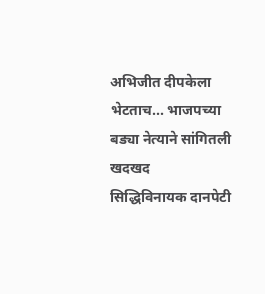अभिजीत दीपकेला भेटताच... भाजपच्या बड्या नेत्याने सांगितली खदखद
सिद्धिविनायक दानपेटी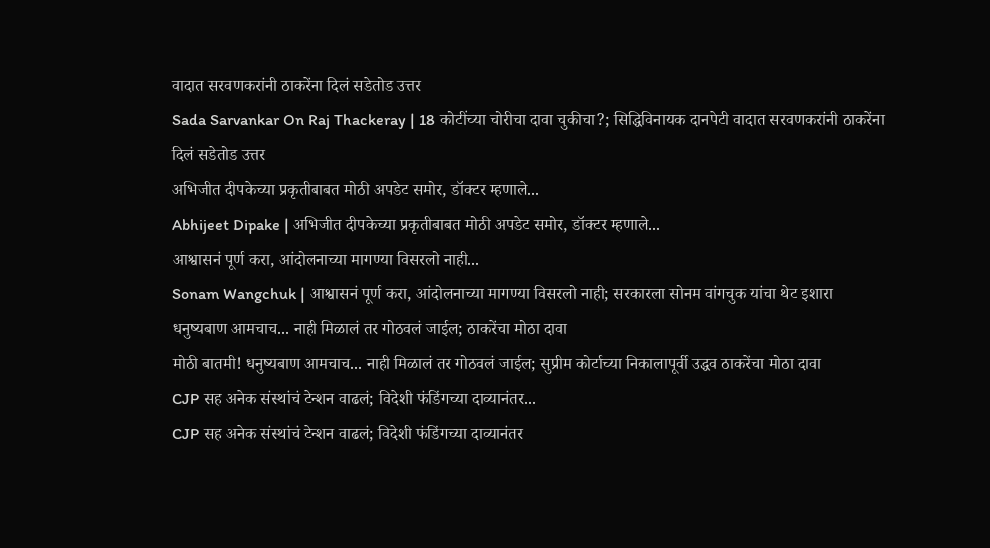वादात सरवणकरांनी ठाकरेंना दिलं सडेतोड उत्तर
Sada Sarvankar On Raj Thackeray | 18 कोटींच्या चोरीचा दावा चुकीचा?; सिद्धिविनायक दानपेटी वादात सरवणकरांनी ठाकरेंना दिलं सडेतोड उत्तर
अभिजीत दीपकेच्या प्रकृतीबाबत मोठी अपडेट समोर, डॉक्टर म्हणाले...
Abhijeet Dipake | अभिजीत दीपकेच्या प्रकृतीबाबत मोठी अपडेट समोर, डॉक्टर म्हणाले...
आश्वासनं पूर्ण करा, आंदोलनाच्या मागण्या विसरलो नाही...
Sonam Wangchuk | आश्वासनं पूर्ण करा, आंदोलनाच्या मागण्या विसरलो नाही; सरकारला सोनम वांगचुक यांचा थेट इशारा
धनुष्यबाण आमचाच... नाही मिळालं तर गोठवलं जाईल; ठाकरेंचा मोठा दावा
मोठी बातमी! धनुष्यबाण आमचाच... नाही मिळालं तर गोठवलं जाईल; सुप्रीम कोर्टाच्या निकालापूर्वी उद्धव ठाकरेंचा मोठा दावा
CJP सह अनेक संस्थांचं टेन्शन वाढलं; विदेशी फंडिंगच्या दाव्यानंतर...
CJP सह अनेक संस्थांचं टेन्शन वाढलं; विदेशी फंडिंगच्या दाव्यानंतर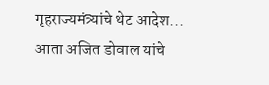गृहराज्यमंत्र्यांचे थेट आदेश...
आता अजित डोवाल यांचे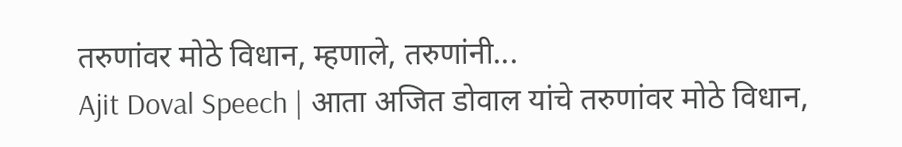तरुणांवर मोठे विधान, म्हणाले, तरुणांनी...
Ajit Doval Speech | आता अजित डोवाल यांचे तरुणांवर मोठे विधान,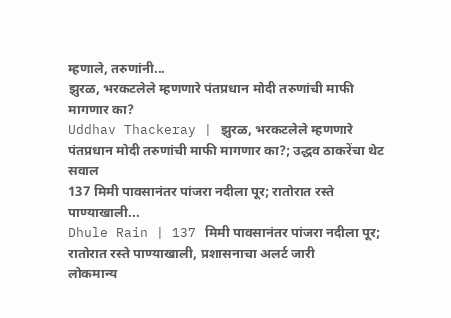म्हणाले, तरुणांनी...
झुरळ, भरकटलेले म्हणणारे पंतप्रधान मोदी तरुणांची माफी मागणार का?
Uddhav Thackeray | झुरळ, भरकटलेले म्हणणारे पंतप्रधान मोदी तरुणांची माफी मागणार का?; उद्धव ठाकरेंचा थेट सवाल
137 मिमी पावसानंतर पांजरा नदीला पूर; रातोरात रस्ते पाण्याखाली...
Dhule Rain | 137 मिमी पावसानंतर पांजरा नदीला पूर; रातोरात रस्ते पाण्याखाली, प्रशासनाचा अलर्ट जारी
लोकमान्य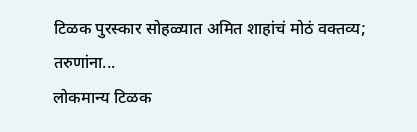टिळक पुरस्कार सोहळ्यात अमित शाहांचं मोठं वक्तव्य; तरुणांना...
लोकमान्य टिळक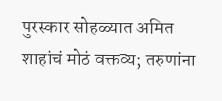पुरस्कार सोहळ्यात अमित शाहांचं मोठं वक्तव्य; तरुणांना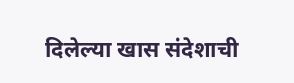दिलेल्या खास संदेशाची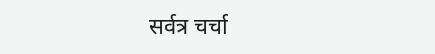सर्वत्र चर्चा